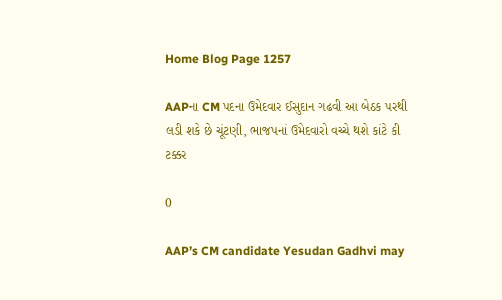Home Blog Page 1257

AAPના CM પદના ઉમેદવાર ઈસુદાન ગઢવી આ બેઠક પરથી લડી શકે છે ચૂંટણી, ભાજપનાં ઉમેદવારો વચ્ચે થશે કાંટે કી ટક્કર

0

AAP’s CM candidate Yesudan Gadhvi may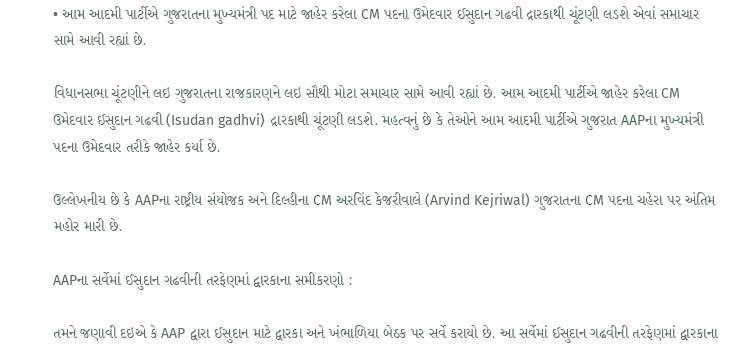• આમ આદમી પાર્ટીએ ગુજરાતના મુખ્યમંત્રી પદ માટે જાહેર કરેલા CM પદના ઉમેદવાર ઈસુદાન ગઢવી દ્રારકાથી ચૂંટણી લડશે એવાં સમાચાર સામે આવી રહ્યાં છે.

વિધાનસભા ચૂંટણીને લઇ ગુજરાતના રાજકારણને લઇ સૌથી મોટા સમાચાર સામે આવી રહ્યાં છે. આમ આદમી પાર્ટીએ જાહેર કરેલા CM ઉમેદવાર ઈસુદાન ગઢવી (Isudan gadhvi) દ્રારકાથી ચૂંટણી લડશે. મહત્વનું છે કે તેઓને આમ આદમી પાર્ટીએ ગુજરાત AAPના મુખ્યમંત્રી પદના ઉમેદવાર તરીકે જાહેર કર્યા છે.

ઉલ્લેખનીય છે કે AAPના રાષ્ટ્રીય સંયોજક અને દિલ્હીના CM અરવિંદ કેજરીવાલે (Arvind Kejriwal) ગુજરાતના CM પદના ચહેરા પર અંતિમ મહોર મારી છે.

AAPના સર્વેમાં ઈસુદાન ગઢવીની તરફેણમાં દ્વારકાના સમીકરણો :

તમને જણાવી દઇએ કે AAP દ્વારા ઈસુદાન માટે દ્વારકા અને ખંભાળિયા બેઠક પર સર્વે કરાયો છે. આ સર્વેમાં ઈસુદાન ગઢવીની તરફેણમાં દ્વારકાના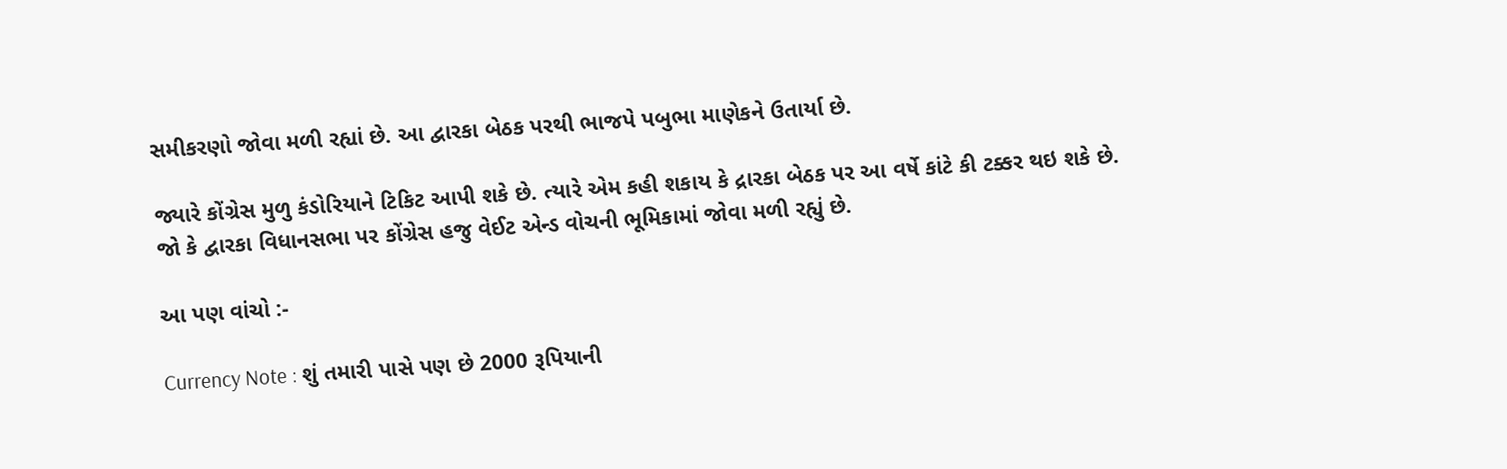સમીકરણો જોવા મળી રહ્યાં છે. આ દ્વારકા બેઠક પરથી ભાજપે પબુભા માણેકને ઉતાર્યા છે.

જ્યારે કોંગ્રેસ મુળુ કંડોરિયાને ટિકિટ આપી શકે છે. ત્યારે એમ કહી શકાય કે દ્રારકા બેઠક પર આ વર્ષે કાંટે કી ટક્કર થઇ શકે છે. જો કે દ્વારકા વિધાનસભા પર કોંગ્રેસ હજુ વેઈટ એન્ડ વોચની ભૂમિકામાં જોવા મળી રહ્યું છે.

આ પણ વાંચો :-

Currency Note : શું તમારી પાસે પણ છે 2000 રૂપિયાની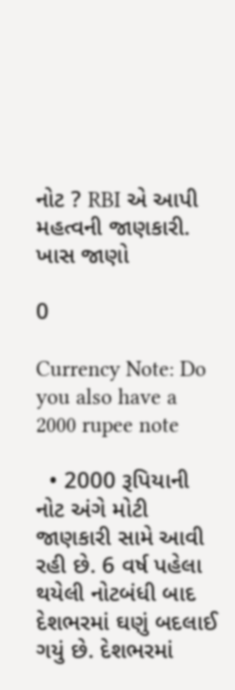નોટ ? RBI એ આપી મહત્વની જાણકારી. ખાસ જાણો

0

Currency Note: Do you also have a 2000 rupee note

  • 2000 રૂપિયાની નોટ અંગે મોટી જાણકારી સામે આવી રહી છે. 6 વર્ષ પહેલા થયેલી નોટબંધી બાદ દેશભરમાં ઘણું બદલાઈ ગયું છે. દેશભરમાં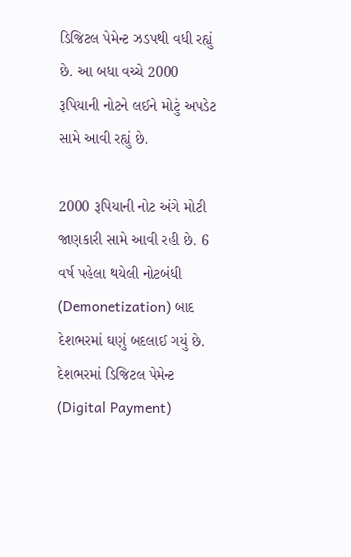ડિજિટલ પેમેન્ટ ઝડપથી વધી રહ્યું છે. આ બધા વચ્ચે 2000 રૂપિયાની નોટને લઈને મોટું અપડેટ સામે આવી રહ્યું છે.

2000 રૂપિયાની નોટ અંગે મોટી જાણકારી સામે આવી રહી છે. 6 વર્ષ પહેલા થયેલી નોટબંધી (Demonetization) બાદ દેશભરમાં ઘણું બદલાઈ ગયું છે. દેશભરમાં ડિજિટલ પેમેન્ટ (Digital Payment)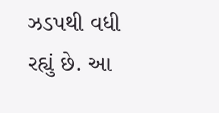ઝડપથી વધી રહ્યું છે. આ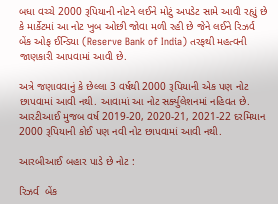બધા વચ્ચે 2000 રૂપિયાની નોટને લઈને મોટું અપડેટ સામે આવી રહ્યું છે કે માર્કેટમાં આ નોટ ખુબ ઓછી જોવા મળી રહી છે જેને લઈને રિઝર્વ બેંક ઓફ ઈન્ડિયા (Reserve Bank of India) તરફથી મહત્વની જાણકારી આપવામાં આવી છે.

અત્રે જણાવવાનું કે છેલ્લા 3 વર્ષથી 2000 રૂપિયાની એક પણ નોટ  છાપવામાં આવી નથી. આવામાં આ નોટ સર્ક્યુલેશનમાં નહિવત છે. આરટીઆઈ મુજબ વર્ષ 2019-20, 2020-21, 2021-22 દરમિયાન 2000 રૂપિયાની કોઈ પણ નવી નોટ છાપવામાં આવી નથી.

આરબીઆઈ બહાર પાડે છે નોટ :

રિઝર્વ  બેંક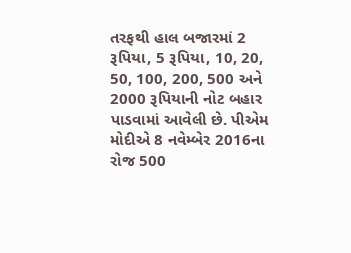તરફથી હાલ બજારમાં 2 રૂપિયા, 5 રૂપિયા, 10, 20, 50, 100, 200, 500 અને 2000 રૂપિયાની નોટ બહાર પાડવામાં આવેલી છે. પીએમ મોદીએ 8 નવેમ્બેર 2016ના રોજ 500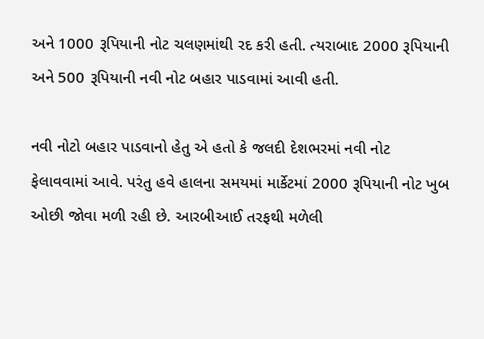અને 1000 રૂપિયાની નોટ ચલણમાંથી રદ કરી હતી. ત્યરાબાદ 2000 રૂપિયાની અને 500 રૂપિયાની નવી નોટ બહાર પાડવામાં આવી હતી.

નવી નોટો બહાર પાડવાનો હેતુ એ હતો કે જલદી દેશભરમાં નવી નોટ ફેલાવવામાં આવે. પરંતુ હવે હાલના સમયમાં માર્કેટમાં 2000 રૂપિયાની નોટ ખુબ ઓછી જોવા મળી રહી છે. આરબીઆઈ તરફથી મળેલી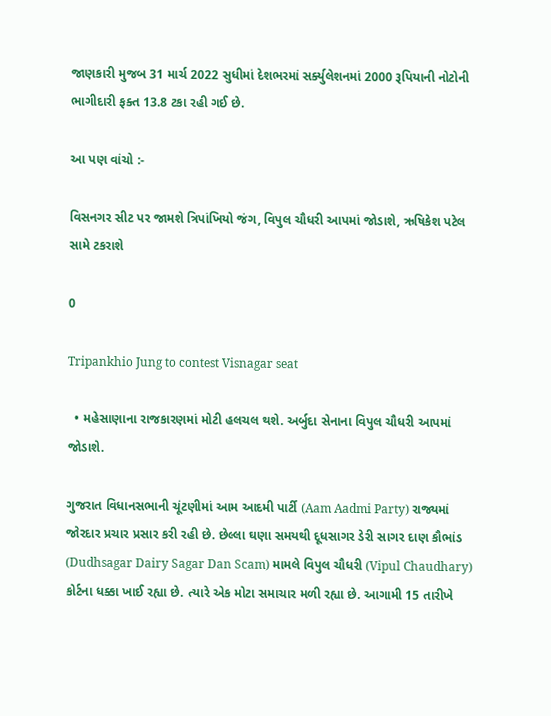જાણકારી મુજબ 31 માર્ચ 2022 સુધીમાં દેશભરમાં સર્ક્યુલેશનમાં 2000 રૂપિયાની નોટોની ભાગીદારી ફક્ત 13.8 ટકા રહી ગઈ છે.

આ પણ વાંચો :-

વિસનગર સીટ પર જામશે ત્રિપાંખિયો જંગ, વિપુલ ચૌધરી આપમાં જોડાશે, ઋષિકેશ પટેલ સામે ટકરાશે

0

Tripankhio Jung to contest Visnagar seat

  • મહેસાણાના રાજકારણમાં મોટી હલચલ થશે. અર્બુદા સેનાના વિપુલ ચૌધરી આપમાં જોડાશે.

ગુજરાત વિધાનસભાની ચૂંટણીમાં આમ આદમી પાર્ટી (Aam Aadmi Party) રાજ્યમાં જોરદાર પ્રચાર પ્રસાર કરી રહી છે. છેલ્લા ઘણા સમયથી દૂધસાગર ડેરી સાગર દાણ કૌભાંડ (Dudhsagar Dairy Sagar Dan Scam) મામલે વિપુલ ચૌધરી (Vipul Chaudhary) કોર્ટના ધક્કા ખાઈ રહ્યા છે. ત્યારે એક મોટા સમાચાર મળી રહ્યા છે. આગામી 15 તારીખે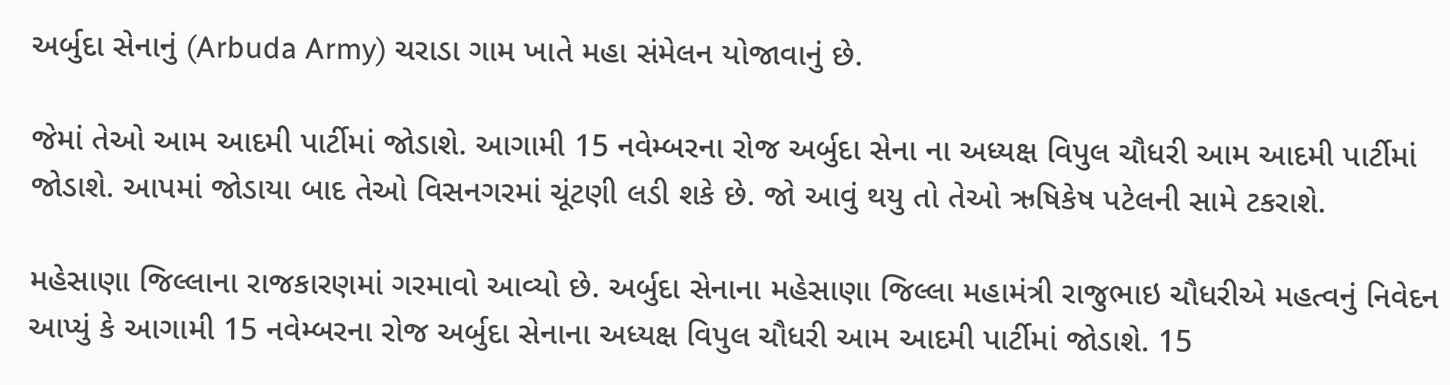અર્બુદા સેનાનું (Arbuda Army) ચરાડા ગામ ખાતે મહા સંમેલન યોજાવાનું છે.

જેમાં તેઓ આમ આદમી પાર્ટીમાં જોડાશે. આગામી 15 નવેમ્બરના રોજ અર્બુદા સેના ના અધ્યક્ષ વિપુલ ચૌધરી આમ આદમી પાર્ટીમાં જોડાશે. આપમાં જોડાયા બાદ તેઓ વિસનગરમાં ચૂંટણી લડી શકે છે. જો આવું થયુ તો તેઓ ઋષિકેષ પટેલની સામે ટકરાશે.

મહેસાણા જિલ્લાના રાજકારણમાં ગરમાવો આવ્યો છે. અર્બુદા સેનાના મહેસાણા જિલ્લા મહામંત્રી રાજુભાઇ ચૌધરીએ મહત્વનું નિવેદન આપ્યું કે આગામી 15 નવેમ્બરના રોજ અર્બુદા સેનાના અધ્યક્ષ વિપુલ ચૌધરી આમ આદમી પાર્ટીમાં જોડાશે. 15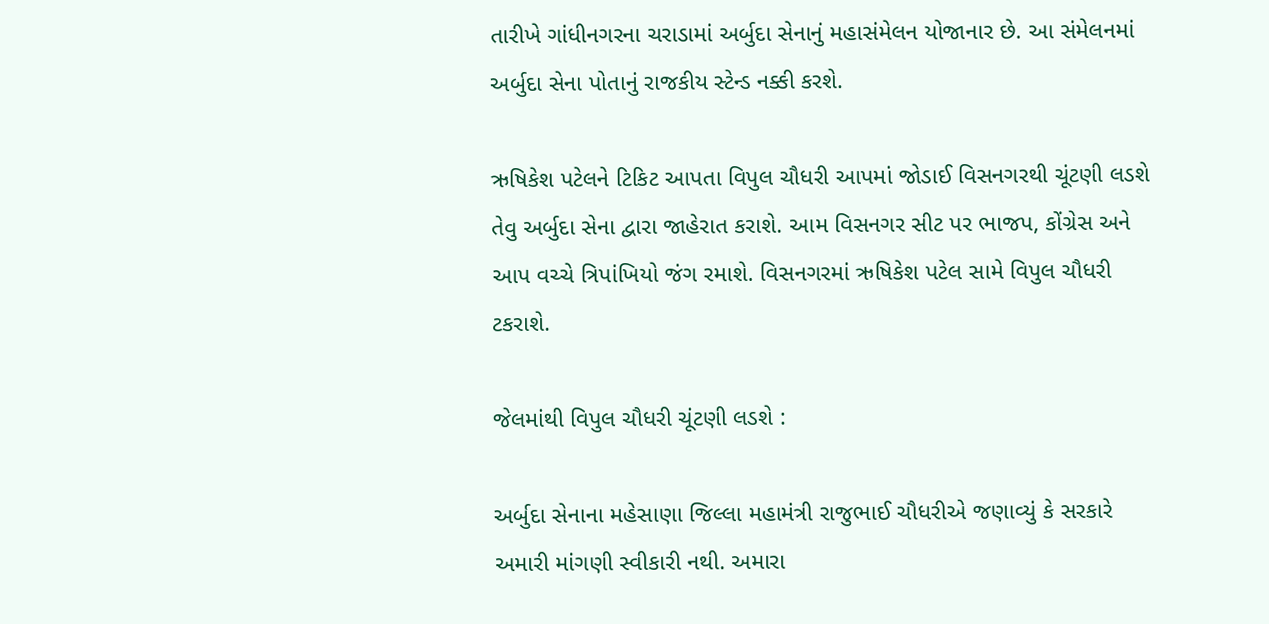તારીખે ગાંધીનગરના ચરાડામાં અર્બુદા સેનાનું મહાસંમેલન યોજાનાર છે. આ સંમેલનમાં અર્બુદા સેના પોતાનું રાજકીય સ્ટેન્ડ નક્કી કરશે.

ઋષિકેશ પટેલને ટિકિટ આપતા વિપુલ ચૌધરી આપમાં જોડાઈ વિસનગરથી ચૂંટણી લડશે તેવુ અર્બુદા સેના દ્વારા જાહેરાત કરાશે. આમ વિસનગર સીટ પર ભાજપ, કોંગ્રેસ અને આપ વચ્ચે ત્રિપાંખિયો જંગ રમાશે. વિસનગરમાં ઋષિકેશ પટેલ સામે વિપુલ ચૌધરી ટકરાશે.

જેલમાંથી વિપુલ ચૌધરી ચૂંટણી લડશે :

અર્બુદા સેનાના મહેસાણા જિલ્લા મહામંત્રી રાજુભાઈ ચૌધરીએ જણાવ્યું કે સરકારે અમારી માંગણી સ્વીકારી નથી. અમારા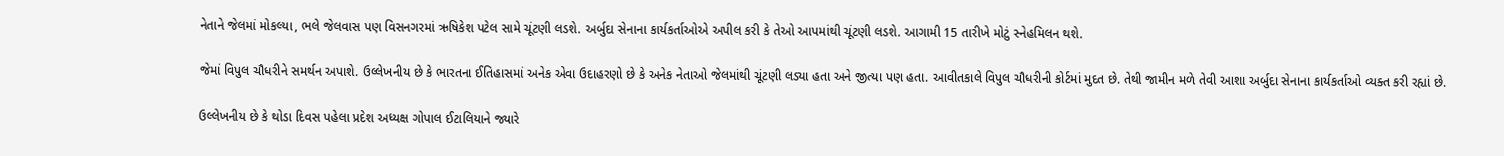નેતાને જેલમાં મોકલ્યા, ભલે જેલવાસ પણ વિસનગરમાં ઋષિકેશ પટેલ સામે ચૂંટણી લડશે. અર્બુદા સેનાના કાર્યકર્તાઓએ અપીલ કરી કે તેઓ આપમાંથી ચૂંટણી લડશે. આગામી 15 તારીખે મોટું સ્નેહમિલન થશે.

જેમાં વિપુલ ચૌધરીને સમર્થન અપાશે. ઉલ્લેખનીય છે કે ભારતના ઈતિહાસમાં અનેક એવા ઉદાહરણો છે કે અનેક નેતાઓ જેલમાંથી ચૂંટણી લડ્યા હતા અને જીત્યા પણ હતા. આવીતકાલે વિપુલ ચૌધરીની કોર્ટમાં મુદત છે. તેથી જામીન મળે તેવી આશા અર્બુદા સેનાના કાર્યકર્તાઓ વ્યક્ત કરી રહ્યાં છે.

ઉલ્લેખનીય છે કે થોડા દિવસ પહેલા પ્રદેશ અધ્યક્ષ ગોપાલ ઈટાલિયાને જ્યારે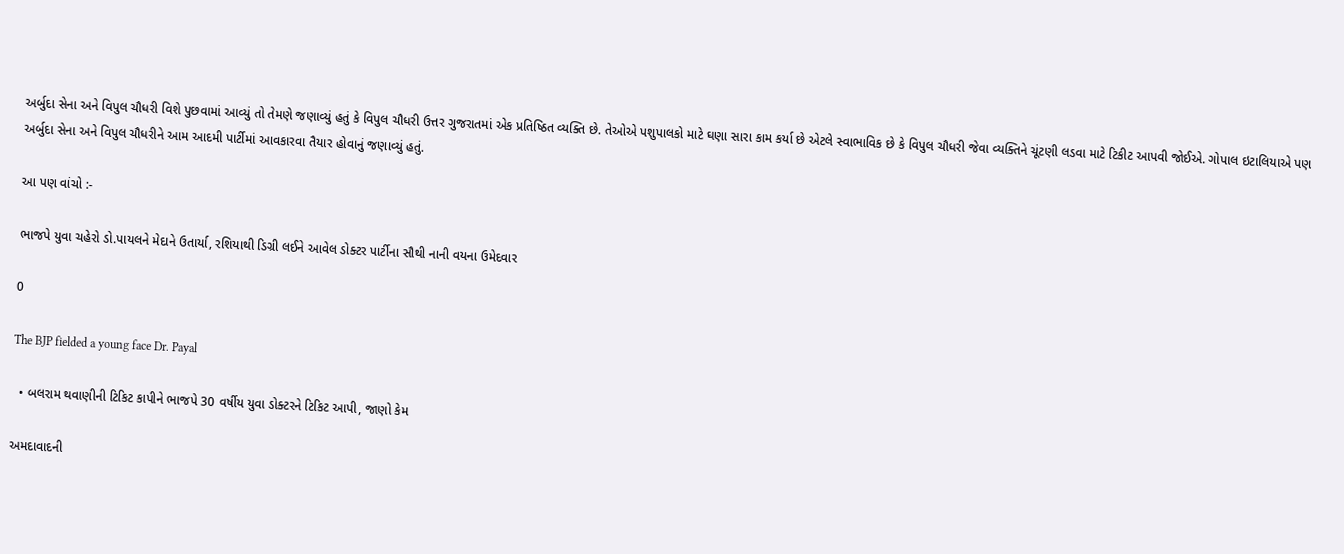અર્બુદા સેના અને વિપુલ ચૌધરી વિશે પુછવામાં આવ્યું તો તેમણે જણાવ્યું હતું કે વિપુલ ચૌધરી ઉત્તર ગુજરાતમાં એક પ્રતિષ્ઠિત વ્યક્તિ છે. તેઓએ પશુપાલકો માટે ઘણા સારા કામ કર્યા છે એટલે સ્વાભાવિક છે કે વિપુલ ચૌધરી જેવા વ્યક્તિને ચૂંટણી લડવા માટે ટિકીટ આપવી જોઈએ. ગોપાલ ઇટાલિયાએ પણ અર્બુદા સેના અને વિપુલ ચૌધરીને આમ આદમી પાર્ટીમાં આવકારવા તૈયાર હોવાનું જણાવ્યું હતું.

આ પણ વાંચો :-

ભાજપે યુવા ચહેરો ડો.પાયલને મેદાને ઉતાર્યા, રશિયાથી ડિગ્રી લઈને આવેલ ડોક્ટર પાર્ટીના સૌથી નાની વયના ઉમેદવાર

0

The BJP fielded a young face Dr. Payal

  • બલરામ થવાણીની ટિકિટ કાપીને ભાજપે 30 વર્ષીય યુવા ડોક્ટરને ટિકિટ આપી, જાણો કેમ

અમદાવાદની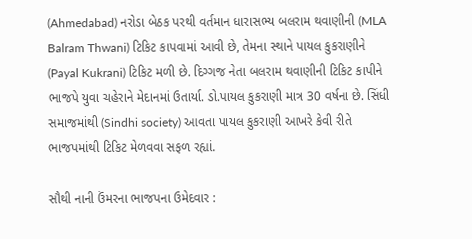(Ahmedabad) નરોડા બેઠક પરથી વર્તમાન ધારાસભ્ય બલરામ થવાણીની (MLA Balram Thwani) ટિકિટ કાપવામાં આવી છે, તેમના સ્થાને પાયલ કુકરાણીને (Payal Kukrani) ટિકિટ મળી છે. દિગ્ગજ નેતા બલરામ થવાણીની ટિકિટ કાપીને ભાજપે યુવા ચહેરાને મેદાનમાં ઉતાર્યા. ડો.પાયલ કુકરાણી માત્ર 30 વર્ષના છે. સિંધી સમાજમાંથી (Sindhi society) આવતા પાયલ કુકરાણી આખરે કેવી રીતે ભાજપમાંથી ટિકિટ મેળવવા સફળ રહ્યાં.

સૌથી નાની ઉંમરના ભાજપના ઉમેદવાર :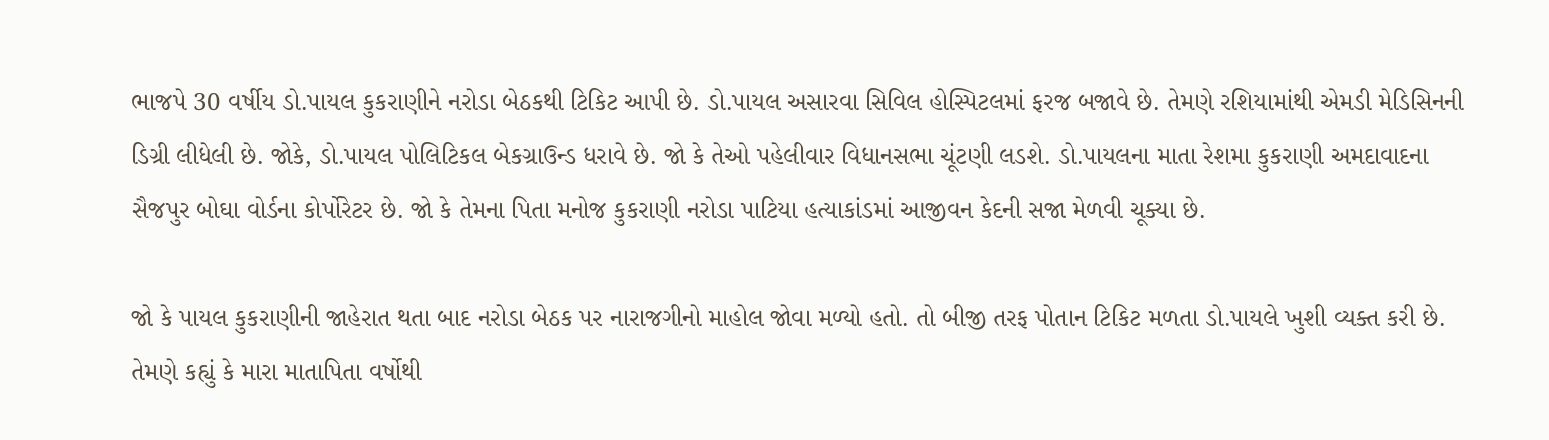ભાજપે 30 વર્ષીય ડો.પાયલ કુકરાણીને નરોડા બેઠકથી ટિકિટ આપી છે. ડો.પાયલ અસારવા સિવિલ હોસ્પિટલમાં ફરજ બજાવે છે. તેમણે રશિયામાંથી એમડી મેડિસિનની ડિગ્રી લીધેલી છે. જોકે, ડો.પાયલ પોલિટિકલ બેકગ્રાઉન્ડ ધરાવે છે. જો કે તેઓ પહેલીવાર વિધાનસભા ચૂંટણી લડશે. ડો.પાયલના માતા રેશમા કુકરાણી અમદાવાદના સૈજપુર બોઘા વોર્ડના કોર્પોરેટર છે. જો કે તેમના પિતા મનોજ કુકરાણી નરોડા પાટિયા હત્યાકાંડમાં આજીવન કેદની સજા મેળવી ચૂક્યા છે.

જો કે પાયલ કુકરાણીની જાહેરાત થતા બાદ નરોડા બેઠક પર નારાજગીનો માહોલ જોવા મળ્યો હતો. તો બીજી તરફ પોતાન ટિકિટ મળતા ડો.પાયલે ખુશી વ્યક્ત કરી છે. તેમણે કહ્યું કે મારા માતાપિતા વર્ષોથી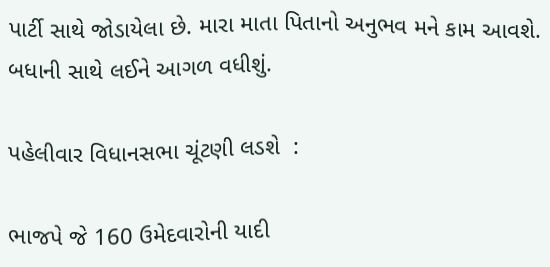પાર્ટી સાથે જોડાયેલા છે. મારા માતા પિતાનો અનુભવ મને કામ આવશે. બધાની સાથે લઈને આગળ વધીશું.

પહેલીવાર વિધાનસભા ચૂંટણી લડશે  :

ભાજપે જે 160 ઉમેદવારોની યાદી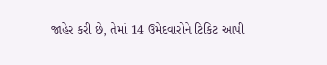જાહેર કરી છે, તેમાં 14 ઉમેદવારોને ટિકિટ આપી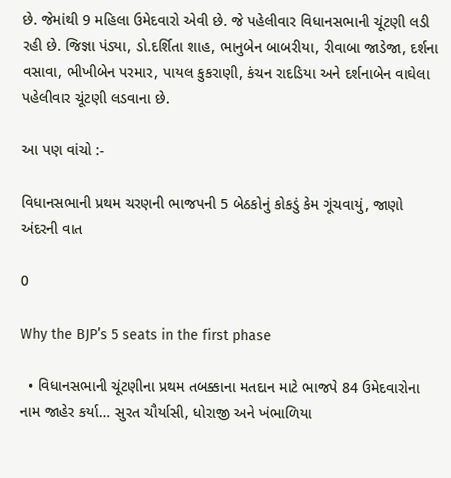છે. જેમાંથી 9 મહિલા ઉમેદવારો એવી છે. જે પહેલીવાર વિધાનસભાની ચૂંટણી લડી રહી છે. જિજ્ઞા પંડ્યા, ડો.દર્શિતા શાહ, ભાનુબેન બાબરીયા, રીવાબા જાડેજા, દર્શના વસાવા, ભીખીબેન પરમાર, પાયલ કુકરાણી, કંચન રાદડિયા અને દર્શનાબેન વાઘેલા પહેલીવાર ચૂંટણી લડવાના છે.

આ પણ વાંચો :-

વિધાનસભાની પ્રથમ ચરણની ભાજપની 5 બેઠકોનું કોકડું કેમ ગૂંચવાયું, જાણો અંદરની વાત

0

Why the BJP’s 5 seats in the first phase

  • વિધાનસભાની ચૂંટણીના પ્રથમ તબક્કાના મતદાન માટે ભાજપે 84 ઉમેદવારોના નામ જાહેર કર્યા… સુરત ચૌર્યાસી, ધોરાજી અને ખંભાળિયા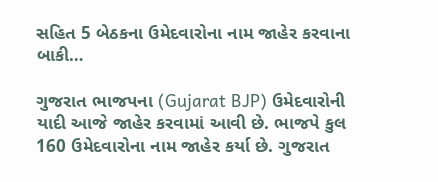સહિત 5 બેઠકના ઉમેદવારોના નામ જાહેર કરવાના બાકી…

ગુજરાત ભાજપના (Gujarat BJP) ઉમેદવારોની યાદી આજે જાહેર કરવામાં આવી છે. ભાજપે કુલ 160 ઉમેદવારોના નામ જાહેર કર્યા છે. ગુજરાત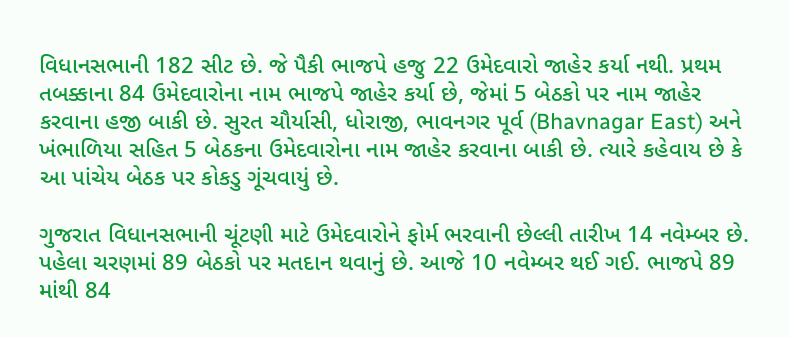વિધાનસભાની 182 સીટ છે. જે પૈકી ભાજપે હજુ 22 ઉમેદવારો જાહેર કર્યા નથી. પ્રથમ તબક્કાના 84 ઉમેદવારોના નામ ભાજપે જાહેર કર્યા છે, જેમાં 5 બેઠકો પર નામ જાહેર કરવાના હજી બાકી છે. સુરત ચૌર્યાસી, ધોરાજી, ભાવનગર પૂર્વ (Bhavnagar East) અને ખંભાળિયા સહિત 5 બેઠકના ઉમેદવારોના નામ જાહેર કરવાના બાકી છે. ત્યારે કહેવાય છે કે આ પાંચેય બેઠક પર કોકડુ ગૂંચવાયું છે.

ગુજરાત વિધાનસભાની ચૂંટણી માટે ઉમેદવારોને ફોર્મ ભરવાની છેલ્લી તારીખ 14 નવેમ્બર છે. પહેલા ચરણમાં 89 બેઠકો પર મતદાન થવાનું છે. આજે 10 નવેમ્બર થઈ ગઈ. ભાજપે 89 માંથી 84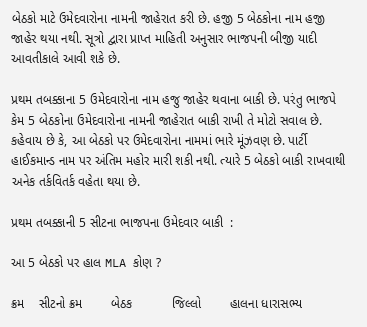બેઠકો માટે ઉમેદવારોના નામની જાહેરાત કરી છે. હજી 5 બેઠકોના નામ હજી જાહેર થયા નથી. સૂત્રો દ્વારા પ્રાપ્ત માહિતી અનુસાર ભાજપની બીજી યાદી આવતીકાલે આવી શકે છે.

પ્રથમ તબક્કાના 5 ઉમેદવારોના નામ હજુ જાહેર થવાના બાકી છે. પરંતુ ભાજપે કેમ 5 બેઠકોના ઉમેદવારોના નામની જાહેરાત બાકી રાખી તે મોટો સવાલ છે. કહેવાય છે કે, આ બેઠકો પર ઉમેદવારોના નામમાં ભારે મૂંઝવણ છે. પાર્ટી હાઈકમાન્ડ નામ પર અંતિમ મહોર મારી શકી નથી. ત્યારે 5 બેઠકો બાકી રાખવાથી અનેક તર્કવિતર્ક વહેતા થયા છે.

પ્રથમ તબક્કાની 5 સીટના ભાજપના ઉમેદવાર બાકી  :

આ 5 બેઠકો પર હાલ MLA કોણ ?

ક્રમ    સીટનો ક્રમ        બેઠક           જિલ્લો        હાલના ધારાસભ્ય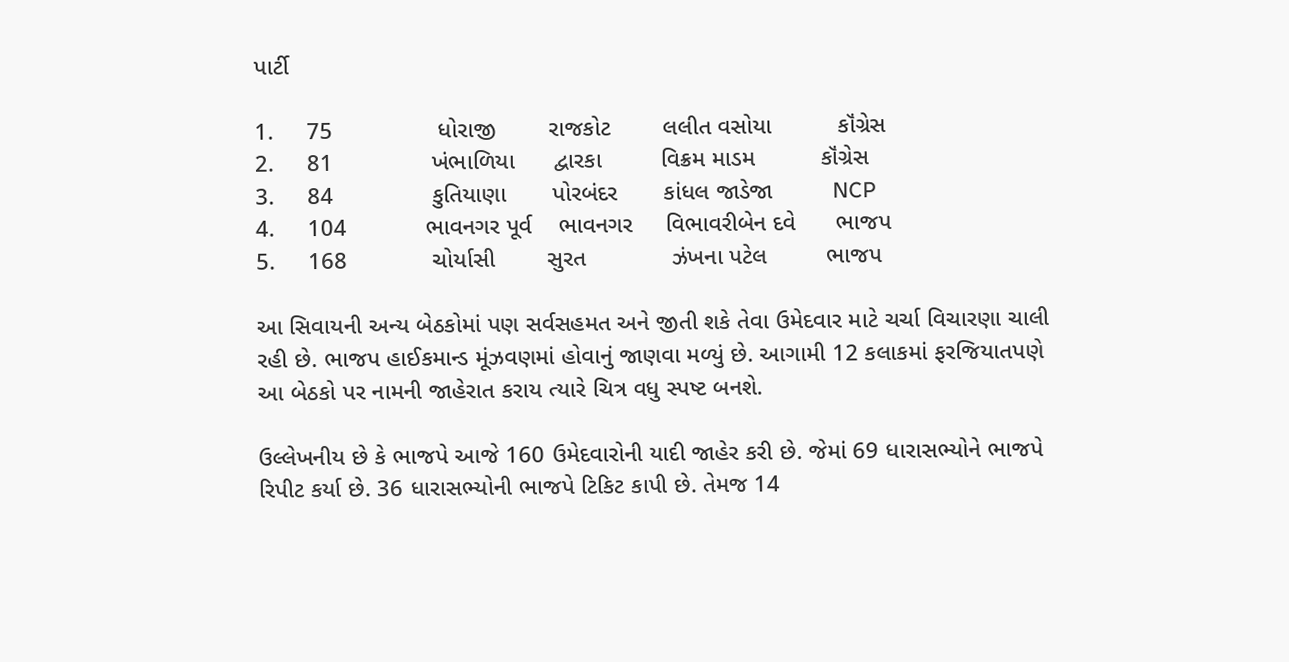પાર્ટી

1.     75                ધોરાજી        રાજકોટ        લલીત વસોયા          કૉંગ્રેસ
2.     81               ખંભાળિયા      દ્વારકા         વિક્રમ માડમ          કૉંગ્રેસ
3.     84               કુતિયાણા       પોરબંદર       કાંધલ જાડેજા         NCP
4.     104            ભાવનગર પૂર્વ    ભાવનગર     વિભાવરીબેન દવે      ભાજપ
5.     168             ચોર્યાસી        સુરત             ઝંખના પટેલ         ભાજપ

આ સિવાયની અન્ય બેઠકોમાં પણ સર્વસહમત અને જીતી શકે તેવા ઉમેદવાર માટે ચર્ચા વિચારણા ચાલી રહી છે. ભાજપ હાઈકમાન્ડ મૂંઝવણમાં હોવાનું જાણવા મળ્યું છે. આગામી 12 કલાકમાં ફરજિયાતપણે આ બેઠકો પર નામની જાહેરાત કરાય ત્યારે ચિત્ર વધુ સ્પષ્ટ બનશે.

ઉલ્લેખનીય છે કે ભાજપે આજે 160 ઉમેદવારોની યાદી જાહેર કરી છે. જેમાં 69 ધારાસભ્યોને ભાજપે રિપીટ કર્યા છે. 36 ધારાસભ્યોની ભાજપે ટિકિટ કાપી છે. તેમજ 14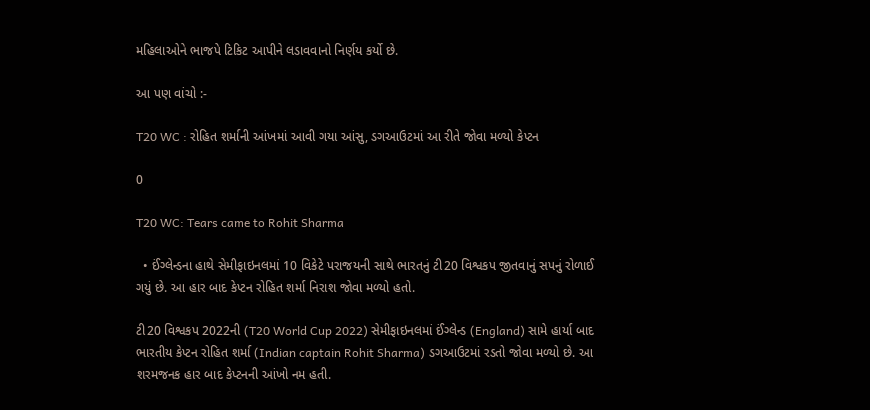મહિલાઓને ભાજપે ટિકિટ આપીને લડાવવાનો નિર્ણય કર્યો છે.

આ પણ વાંચો :-

T20 WC : રોહિત શર્માની આંખમાં આવી ગયા આંસુ, ડગઆઉટમાં આ રીતે જોવા મળ્યો કેપ્ટન

0

T20 WC: Tears came to Rohit Sharma

  • ઈંગ્લેન્ડના હાથે સેમીફાઇનલમાં 10 વિકેટે પરાજયની સાથે ભારતનું ટી20 વિશ્વકપ જીતવાનું સપનું રોળાઈ ગયું છે. આ હાર બાદ કેપ્ટન રોહિત શર્મા નિરાશ જોવા મળ્યો હતો.

ટી20 વિશ્વકપ 2022ની (T20 World Cup 2022) સેમીફાઇનલમાં ઈંગ્લેન્ડ (England) સામે હાર્યા બાદ ભારતીય કેપ્ટન રોહિત શર્મા (Indian captain Rohit Sharma) ડગઆઉટમાં રડતો જોવા મળ્યો છે. આ શરમજનક હાર બાદ કેપ્ટનની આંખો નમ હતી.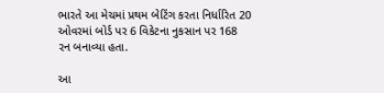ભારતે આ મેચમાં પ્રથમ બેટિંગ કરતા નિર્ધારિત 20 ઓવરમાં બોર્ડ પર 6 વિકેટના નુકસાન પર 168 રન બનાવ્યા હતા.

આ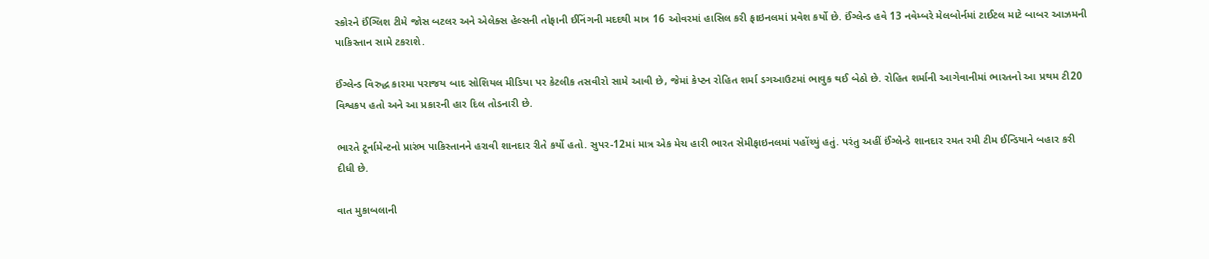સ્કોરને ઈંગ્લિશ ટીમે જોસ બટલર અને એલેક્સ હેલ્સની તોફાની ઈનિંગની મદદથી માત્ર 16 ઓવરમાં હાસિલ કરી ફાઇનલમાં પ્રવેશ કર્યો છે. ઈંગ્લેન્ડ હવે 13 નવેમ્બરે મેલબોર્નમાં ટાઈટલ માટે બાબર આઝમની પાકિસ્તાન સામે ટકરાશે.

ઈંગ્લેન્ડ વિરુદ્ધ કારમા પરાજય બાદ સોશિયલ મીડિયા પર કેટલીક તસવીરો સામે આવી છે, જેમાં કેપ્ટન રોહિત શર્મા ડગઆઉટમાં ભાવુક થઈ બેઠો છે. રોહિત શર્માની આગેવાનીમાં ભારતનો આ પ્રથમ ટી20 વિશ્વકપ હતો અને આ પ્રકારની હાર દિલ તોડનારી છે.

ભારતે ટૂર્નામેન્ટનો પ્રારંભ પાકિસ્તાનને હરાવી શાનદાર રીતે કર્યો હતો. સુપર-12માં માત્ર એક મેચ હારી ભારત સેમીફાઇનલમાં પહોંચ્યું હતું. પરંતુ અહીં ઈંગ્લેન્ડે શાનદાર રમત રમી ટીમ ઈન્ડિયાને બહાર કરી દીધી છે.

વાત મુકાબલાની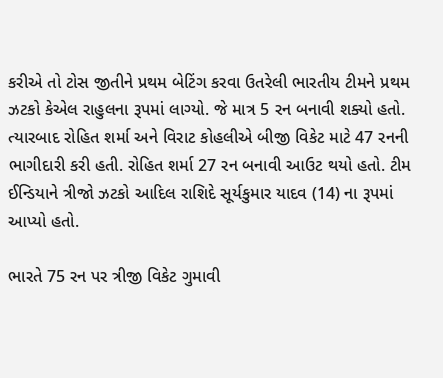કરીએ તો ટોસ જીતીને પ્રથમ બેટિંગ કરવા ઉતરેલી ભારતીય ટીમને પ્રથમ ઝટકો કેએલ રાહુલના રૂપમાં લાગ્યો. જે માત્ર 5 રન બનાવી શક્યો હતો. ત્યારબાદ રોહિત શર્મા અને વિરાટ કોહલીએ બીજી વિકેટ માટે 47 રનની ભાગીદારી કરી હતી. રોહિત શર્મા 27 રન બનાવી આઉટ થયો હતો. ટીમ ઈન્ડિયાને ત્રીજો ઝટકો આદિલ રાશિદે સૂર્યકુમાર યાદવ (14) ના રૂપમાં આપ્યો હતો.

ભારતે 75 રન પર ત્રીજી વિકેટ ગુમાવી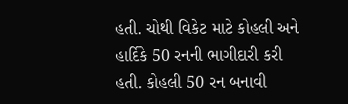હતી. ચોથી વિકેટ માટે કોહલી અને હાર્દિકે 50 રનની ભાગીદારી કરી હતી. કોહલી 50 રન બનાવી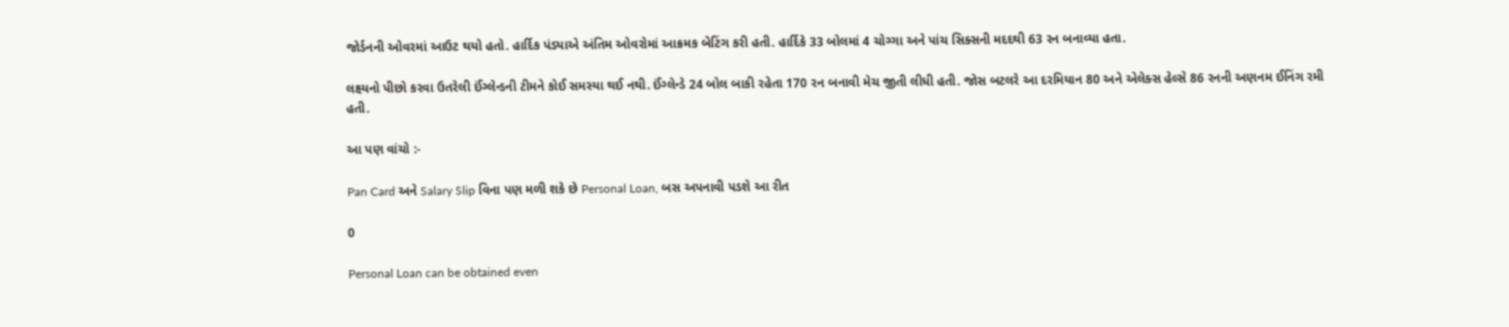જોર્ડનની ઓવરમાં આઉટ થયો હતો. હાર્દિક પંડ્યાએ અંતિમ ઓવરોમાં આક્રમક બેટિંગ કરી હતી. હાર્દિકે 33 બોલમાં 4 ચોગ્ગા અને પાંચ સિક્સની મદદથી 63 રન બનાવ્યા હતા.

લક્ષ્યનો પીછો કરવા ઉતરેલી ઈંગ્લેન્ડની ટીમને કોઈ સમસ્યા થઈ નથી. ઈંગ્લેન્ડે 24 બોલ બાકી રહેતા 170 રન બનાવી મેચ જીતી લીધી હતી. જોસ બટલરે આ દરમિયાન 80 અને એલેક્સ હેલ્સે 86 રનની અણનમ ઈનિંગ રમી હતી.

આ પણ વાંચો :-

Pan Card અને Salary Slip વિના પણ મળી શકે છે Personal Loan, બસ અપનાવી પડશે આ રીત

0

Personal Loan can be obtained even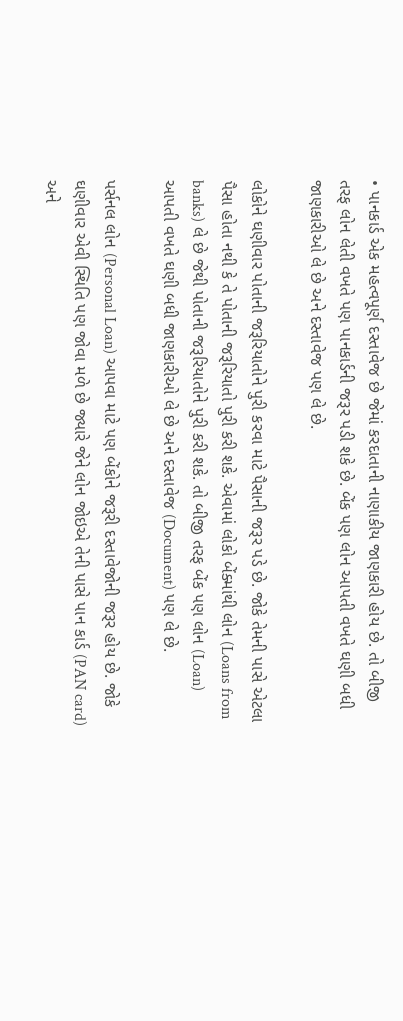• પાનકાર્ડ એક મહત્વપૂર્ણ દસ્તાવેજ છે જેમાં કરદાતાની નાણાકીય જાણકારી હોય છે. તો બીજી તરફ લોન લેતી વખતે પણ પાનકાર્ડની જરૂર પડી શકે છે. બેંક પણ લોન આપતી વખતે ઘણી બધી જાણકારીઓ લે છે અને દસ્તાવેજ પણ લે છે.

લોકોને ઘણીવાર પોતાની જરૂરિયાતોને પુરી કરવા માટે પૈસાની જરૂર પડે છે. જોકે તેમની પાસે એટલા પૈસા હોતા નથી કે તે પોતાની જરૂરિયાતો પુરી કરી શકે. એવામાં લોકો બેંક્માંથી લોન (Loans from banks) લે છે જેથી પોતાની જરૂરિયાતોને પુરી કરી શકે. તો બીજી તરફ બેંક પણ લોન (Loan) આપતી વખતે ઘણી બધી જાણકારીઓ લે છે અને દસ્તાવેજ (Document) પણ લે છે.

પર્સનલ લોન (Personal Loan) આપવા માટે પણ બેંકોને જરૂરી દસ્તાવેજોની જરૂર હોય છે. જોકે ઘણીવાર એવી સ્થિતિ પણ જોવા મળે છે જ્યારે જેને લોન જોઇએ તેની પાસે પાન કાર્ડ (PAN card) અને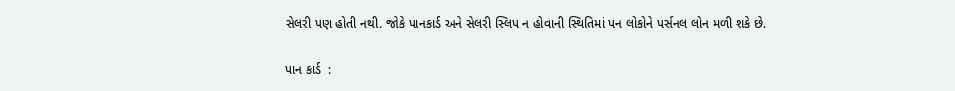સેલરી પણ હોતી નથી. જોકે પાનકાર્ડ અને સેલરી સ્લિપ ન હોવાની સ્થિતિમાં પન લોકોને પર્સનલ લોન મળી શકે છે.

પાન કાર્ડ  :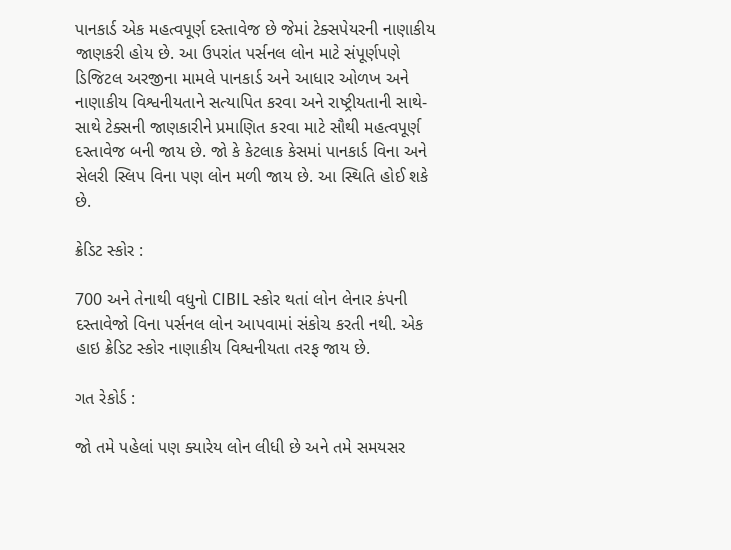પાનકાર્ડ એક મહત્વપૂર્ણ દસ્તાવેજ છે જેમાં ટેક્સપેયરની નાણાકીય જાણકરી હોય છે. આ ઉપરાંત પર્સનલ લોન માટે સંપૂર્ણપણે ડિજિટલ અરજીના મામલે પાનકાર્ડ અને આધાર ઓળખ અને નાણાકીય વિશ્વનીયતાને સત્યાપિત કરવા અને રાષ્ટ્રીયતાની સાથે-સાથે ટેક્સની જાણકારીને પ્રમાણિત કરવા માટે સૌથી મહત્વપૂર્ણ દસ્તાવેજ બની જાય છે. જો કે કેટલાક કેસમાં પાનકાર્ડ વિના અને સેલરી સ્લિપ વિના પણ લોન મળી જાય છે. આ સ્થિતિ હોઈ શકે છે.

ક્રેડિટ સ્કોર :

700 અને તેનાથી વધુનો CIBIL સ્કોર થતાં લોન લેનાર કંપની દસ્તાવેજો વિના પર્સનલ લોન આપવામાં સંકોચ કરતી નથી. એક હાઇ ક્રેડિટ સ્કોર નાણાકીય વિશ્વનીયતા તરફ જાય છે.

ગત રેકોર્ડ :

જો તમે પહેલાં પણ ક્યારેય લોન લીધી છે અને તમે સમયસર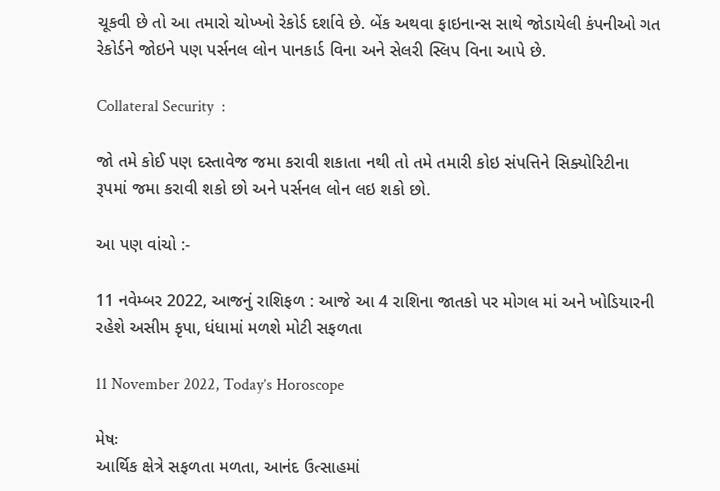ચૂકવી છે તો આ તમારો ચોખ્ખો રેકોર્ડ દર્શાવે છે. બેંક અથવા ફાઇનાન્સ સાથે જોડાયેલી કંપનીઓ ગત રેકોર્ડને જોઇને પણ પર્સનલ લોન પાનકાર્ડ વિના અને સેલરી સ્લિપ વિના આપે છે.

Collateral Security  :

જો તમે કોઈ પણ દસ્તાવેજ જમા કરાવી શકાતા નથી તો તમે તમારી કોઇ સંપત્તિને સિક્યોરિટીના રૂપમાં જમા કરાવી શકો છો અને પર્સનલ લોન લઇ શકો છો.

આ પણ વાંચો :-

11 નવેમ્બર 2022, આજનું રાશિફળ : આજે આ 4 રાશિના જાતકો પર મોગલ માં અને ખોડિયારની રહેશે અસીમ કૃપા, ધંધામાં મળશે મોટી સફળતા

11 November 2022, Today’s Horoscope

મેષઃ
આર્થિક ક્ષેત્રે સફળતા મળતા, આનંદ ઉત્સાહમાં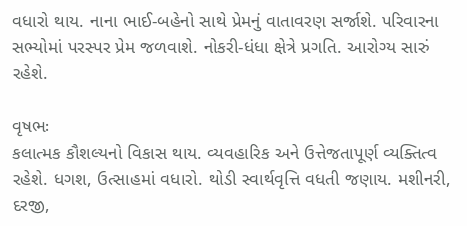વધારો થાય. નાના ભાઈ-બહેનો સાથે પ્રેમનું વાતાવરણ સર્જાશે. પરિવારના સભ્યોમાં પરસ્પર પ્રેમ જળવાશે. નોકરી-ધંધા ક્ષેત્રે પ્રગતિ. આરોગ્ય સારું રહેશે.

વૃષભઃ
કલાત્મક કૌશલ્યનો વિકાસ થાય. વ્યવહારિક અને ઉત્તેજતાપૂર્ણ વ્યક્તિત્વ રહેશે. ધગશ, ઉત્સાહમાં વધારો. થોડી સ્વાર્થવૃત્તિ વધતી જણાય. મશીનરી, દરજી,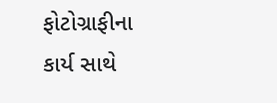ફોટોગ્રાફીના કાર્ય સાથે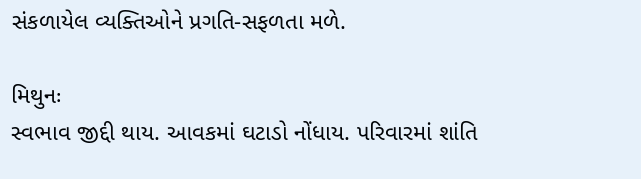સંકળાયેલ વ્યક્તિઓને પ્રગતિ-સફળતા મળે.

મિથુનઃ
સ્વભાવ જીદ્દી થાય. આવકમાં ઘટાડો નોંધાય. પરિવારમાં શાંતિ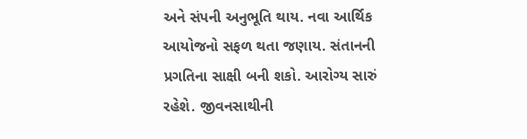અને સંપની અનુભ‌ૂતિ થાય. નવા આર્થિક આયોજનો સફળ થતા જણાય. સંતાનની પ્રગતિના સાક્ષી બની શકો. આરોગ્ય સારું રહેશે. જીવનસાથીની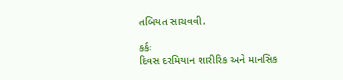તબિયત સાચવવી.

કર્કઃ
દિવસ દરમિયાન શારીરિક અને માનસિક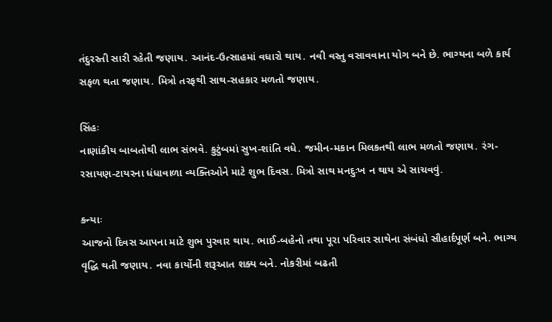તંદુરસ્તી સારી રહેતી જણાય. આનંદ-ઉત્સાહમાં વધારો થાય. નવી વસ્તુ વસાવવાના યોગ બને છે. ભાગ્યના બળે કાર્ય સફળ થતા જણાય. મિત્રો તરફથી સાથ-સહકાર મળતો જણાય.

સિંહઃ
નાણાંકીય બાબતોથી લાભ સંભ‍વે. કુટુંબમાં સુખ-શાંતિ વધે. જમીન-મકાન મિલકતથી લાભ મળતો જણાય. રંગ-રસાયણ-ટાયરના ધંધાવાળા વ્યક્તિઓને માટે શુભ દિવસ. મિત્રો સાથ મનદુઃખ ન થાય એ સાચવવું.

કન્યાઃ
આજનો દિવસ આપના માટે શુભ પુરવાર થાય. ભાઈ-બહેનો તથા પૂરા પરિવાર સાથેના સંબંધો સૌહાર્દપૂર્ણ બને. ભાગ્ય વૃદ્ધિ થતી જણાય. નવા કાર્યોની શરૂઆત શક્ય બને. નોકરીમાં બઢતી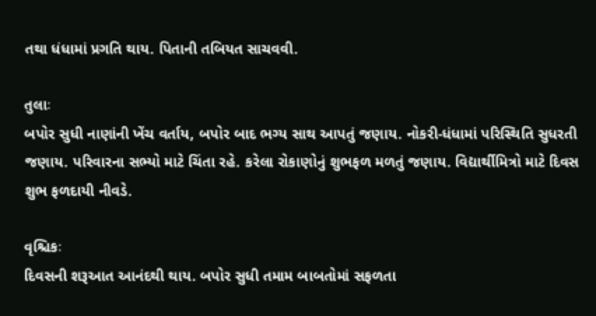તથા ધંધામાં પ્રગતિ થાય. પિતાની તબિયત સાચવવી.

તુલાઃ
બપોર સુધી નાણાંની ખેંચ વર્તાય, બપોર બાદ ભગ્ય સાથ આપતું જણાય. નોકરી-ધંધામાં પરિસ્થિતિ સુધરતી જણાય. પરિવારના સભ્યો માટે ચિંતા રહે. કરેલા રોકાણોનું શુભફળ મળતું જણાય. વિદ્યાર્થીમિત્રો માટે દિવસ શુભ ફળદાયી નીવડે.

વૃશ્ચિકઃ
દિવસની શરૂઆત આનંદથી થાય. બપોર સુધી તમામ બાબતોમાં સફળતા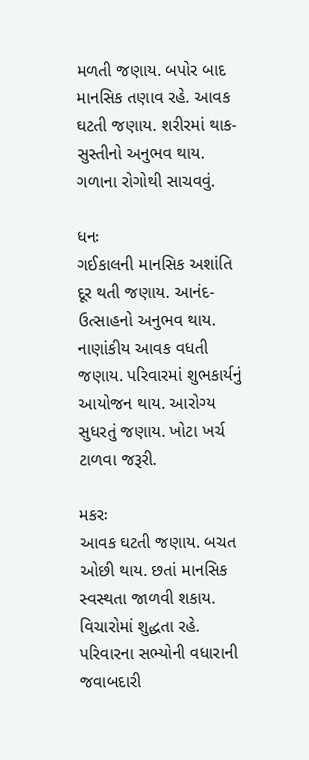મળતી જણાય. બપોર બાદ માનસિક તણાવ રહે. આવક ઘટતી જણાય. શરીરમાં થાક-સુસ્તીનો અનુભવ થાય. ગળાના રોગોથી સાચવવું.

ધનઃ
ગઈકાલની માનસિક અશાંતિ દૂર થતી જણાય. આનંદ-ઉત્સાહનો અનુભ‍વ થાય. નાણાંકીય આવક વધતી જણાય. પરિવારમાં શુભકાર્યનું આયોજન થાય. આરોગ્ય સુધરતું જણાય. ખોટા ખર્ચ ટાળવા જરૂરી.

મકરઃ
આવક ઘટતી જણાય. બચત ઓછી થાય. છતાં માનસિક સ્વસ્થતા જાળવી શકાય. વિચારોમાં શુદ્ધતા રહે. પરિવારના સભ્યોની વધારાની જવાબદારી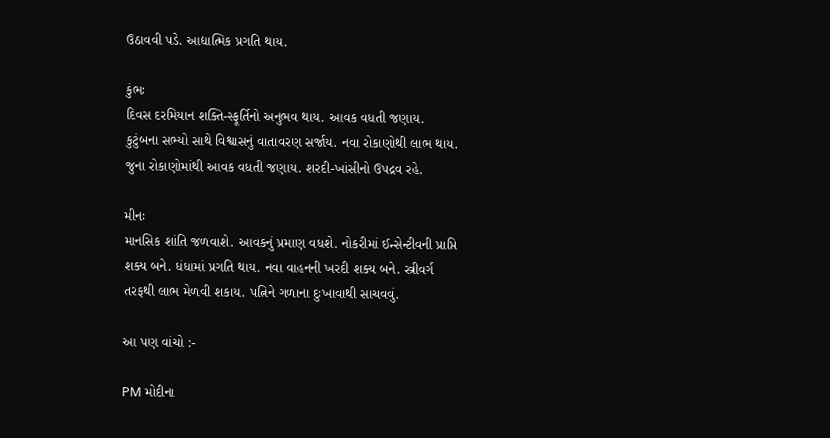ઉઠાવવી પડે. આદ્યાત્મિક પ્રગતિ થાય.

કુંભઃ
દિવસ દરમિયાન શક્તિ-સ્ફૂર્તિનો અનુભવ થાય. આવક વધતી જણાય. કુટુંબના સભ્યો સાથે વિશ્વાસનું વાતાવરણ સર્જાય. નવા રોકાણોથી લાભ થાય. જુના રોકાણોમાંથી આવક વધતી જણાય. શરદી-ખાંસીનો ઉપદ્રવ રહે.

મીનઃ
માનસિક શાંતિ જળવાશે. આવકનું પ્રમાણ વધશે. નોકરીમાં ઈન્સેન્ટીવની પ્રાપ્તિ શક્ય બને. ધંધામાં પ્રગતિ થાય. નવા વાહનની ખરદી શક્ય બને. સ્ત્રીવર્ગ તરફથી લાભ મેળવી શકાય. પત્નિને ગળાના દુઃખાવાથી સાચવવું.

આ પણ વાંચો :-

PM મોદીના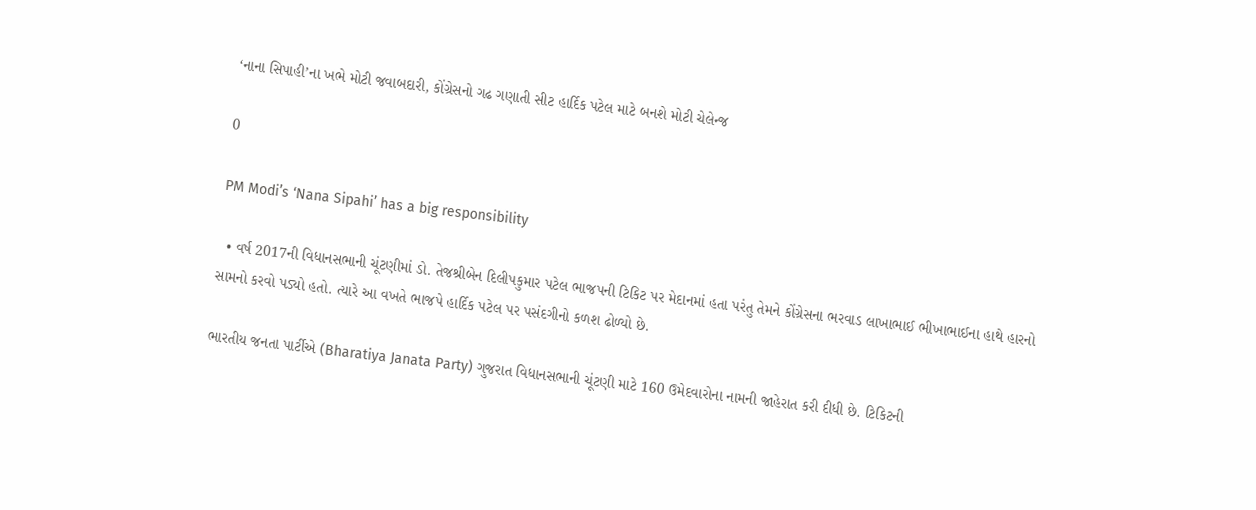‘નાના સિપાહી’ના ખભે મોટી જવાબદારી, કોંગ્રેસનો ગઢ ગણાતી સીટ હાર્દિક પટેલ માટે બનશે મોટી ચેલેન્જ

0

PM Modi’s ‘Nana Sipahi’ has a big responsibility

  • વર્ષ 2017ની વિધાનસભાની ચૂંટણીમાં ડો. તેજશ્રીબેન દિલીપકુમાર પટેલ ભાજપની ટિકિટ પર મેદાનમાં હતા પરંતુ તેમને કોંગ્રેસના ભરવાડ લાખાભાઈ ભીખાભાઈના હાથે હારનો સામનો કરવો પડ્યો હતો. ત્યારે આ વખતે ભાજપે હાર્દિક પટેલ પર પસંદગીનો કળશ ઢોળ્યો છે.

ભારતીય જનતા પાર્ટીએ (Bharatiya Janata Party) ગુજરાત વિધાનસભાની ચૂંટણી માટે 160 ઉમેદવારોના નામની જાહેરાત કરી દીધી છે. ટિકિટની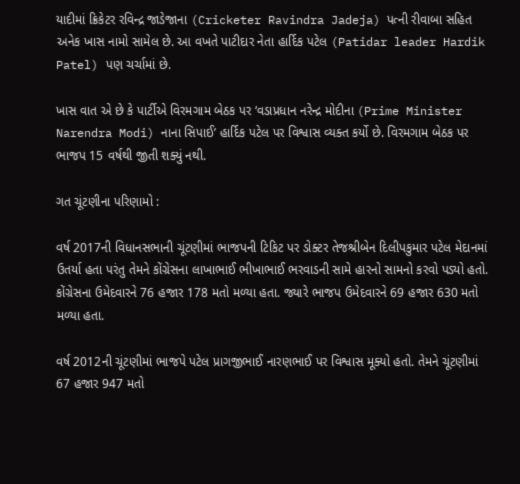યાદીમાં ક્રિકેટર રવિન્દ્ર જાડેજાના (Cricketer Ravindra Jadeja) પત્ની રીવાબા સહિત અનેક ખાસ નામો સામેલ છે. આ વખતે પાટીદાર નેતા હાર્દિક પટેલ (Patidar leader Hardik Patel) પણ ચર્ચામાં છે.

ખાસ વાત એ છે કે પાર્ટીએ વિરમગામ બેઠક પર ‘વડાપ્રધાન નરેન્દ્ર મોદીના (Prime Minister Narendra Modi) નાના સિપાઈ’ હાર્દિક પટેલ પર વિશ્વાસ વ્યક્ત કર્યો છે. વિરમગામ બેઠક પર ભાજપ 15 વર્ષથી જીતી શક્યું નથી.

ગત ચૂંટણીના પરિણામો :

વર્ષ 2017ની વિધાનસભાની ચૂંટણીમાં ભાજપની ટિકિટ પર ડોક્ટર તેજશ્રીબેન દિલીપકુમાર પટેલ મેદાનમાં ઉતર્યા હતા પરંતુ તેમને કોંગ્રેસના લાખાભાઈ ભીખાભાઈ ભરવાડની સામે હારનો સામનો કરવો પડ્યો હતો. કોંગ્રેસના ઉમેદવારને 76 હજાર 178 મતો મળ્યા હતા. જ્યારે ભાજપ ઉમેદવારને 69 હજાર 630 મતો મળ્યા હતા.

વર્ષ 2012ની ચૂંટણીમાં ભાજપે પટેલ પ્રાગજીભાઈ નારણભાઈ પર વિશ્વાસ મૂક્યો હતો. તેમને ચૂંટણીમાં 67 હજાર 947 મતો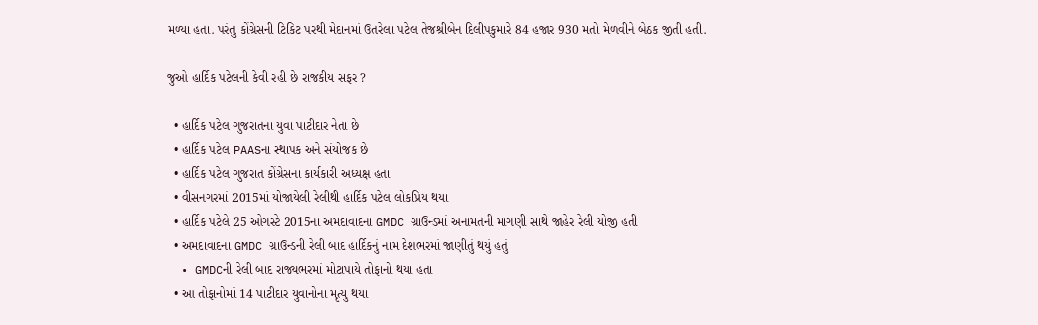મળ્યા હતા. પરંતુ કોંગ્રેસની ટિકિટ પરથી મેદાનમાં ઉતરેલા પટેલ તેજશ્રીબેન દિલીપકુમારે 84 હજાર 930 મતો મેળવીને બેઠક જીતી હતી.

જુઓ હાર્દિક પટેલની કેવી રહી છે રાજકીય સફર ?

  • હાર્દિક પટેલ ગુજરાતના યુવા પાટીદાર નેતા છે
  • હાર્દિક પટેલ PAASના સ્થાપક અને સંયોજક છે
  • હાર્દિક પટેલ ગુજરાત કોંગ્રેસના કાર્યકારી અધ્યક્ષ હતા
  • વીસનગરમાં 2015માં યોજાયેલી રેલીથી હાર્દિક પટેલ લોકપ્રિય થયા
  • હાર્દિક પટેલે 25 ઓગસ્ટે 2015ના અમદાવાદના GMDC ગ્રાઉન્ડમાં અનામતની માગણી સાથે જાહેર રેલી યોજી હતી
  • અમદાવાદના GMDC ગ્રાઉન્ડની રેલી બાદ હાર્દિકનું નામ દેશભરમાં જાણીતું થયું હતું
  • GMDCની રેલી બાદ રાજ્યભરમાં મોટાપાયે તોફાનો થયા હતા
  • આ તોફાનોમાં 14 પાટીદાર યુવાનોના મૃત્યુ થયા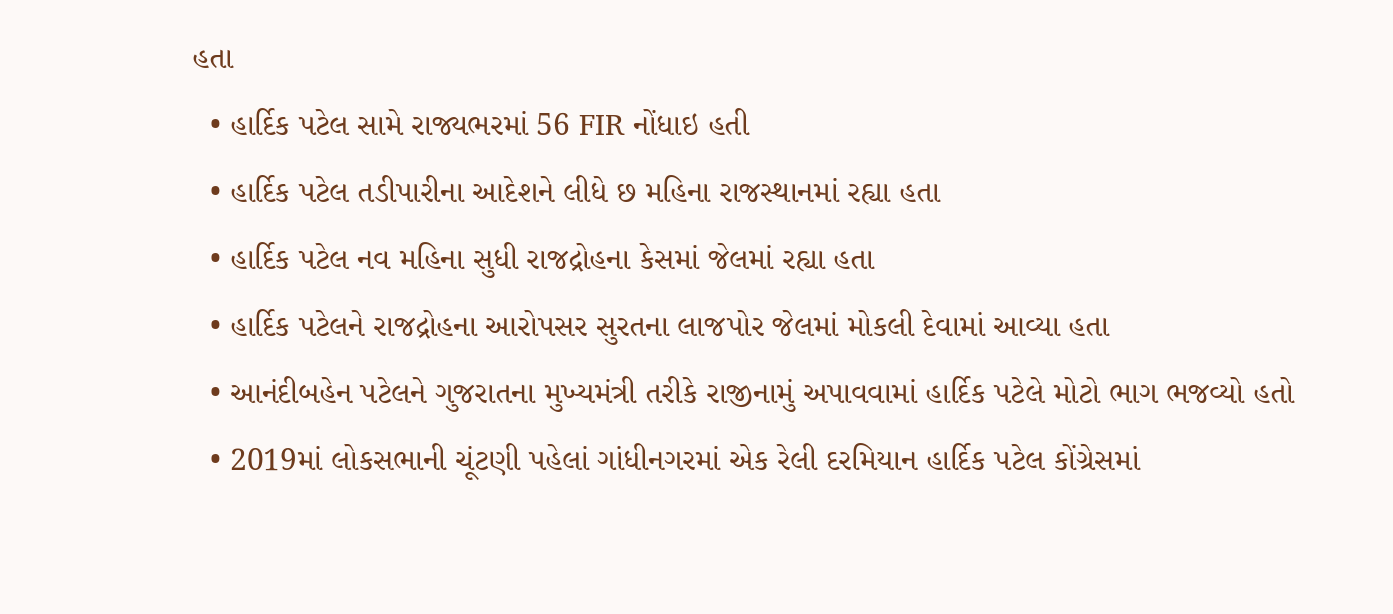હતા
  • હાર્દિક પટેલ સામે રાજ્યભરમાં 56 FIR નોંધાઇ હતી
  • હાર્દિક પટેલ તડીપારીના આદેશને લીધે છ મહિના રાજસ્થાનમાં રહ્યા હતા
  • હાર્દિક પટેલ નવ મહિના સુધી રાજદ્રોહના કેસમાં જેલમાં રહ્યા હતા
  • હાર્દિક પટેલને રાજદ્રોહના આરોપસર સુરતના લાજપોર જેલમાં મોકલી દેવામાં આવ્યા હતા
  • આનંદીબહેન પટેલને ગુજરાતના મુખ્યમંત્રી તરીકે રાજીનામું અપાવવામાં હાર્દિક પટેલે મોટો ભાગ ભજવ્યો હતો
  • 2019માં લોકસભાની ચૂંટણી પહેલાં ગાંધીનગરમાં એક રેલી દરમિયાન હાર્દિક પટેલ કોંગ્રેસમાં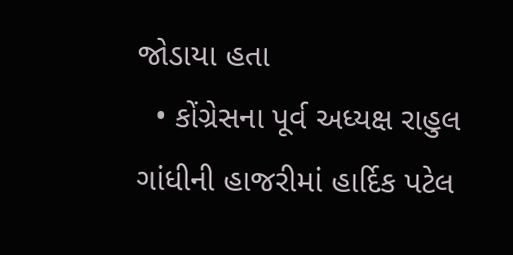જોડાયા હતા
  • કોંગ્રેસના પૂર્વ અધ્યક્ષ રાહુલ ગાંધીની હાજરીમાં હાર્દિક પટેલ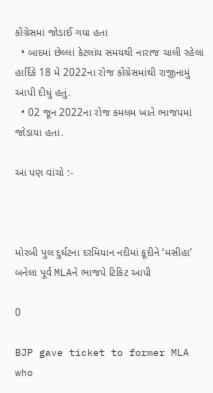કોંગ્રેસમાં જોડાઈ ગયા હતા
  • બાદમાં છેલ્લાં કેટલાંય સમયથી નારાજ ચાલી રહેલા હાર્દિકે 18 મે 2022ના રોજ કોંગ્રેસમાંથી રાજીનામું આપી દીધું હતું.
  • 02 જૂન 2022ના રોજ કમલમ ખાતે ભાજપમાં જોડાયા હતા.

આ પણ વાંચો :-



મોરબી પુલ દુર્ઘટના દરમિયાન નદીમાં કૂદીને ‘મસીહા’ બનેલા પૂર્વ MLAને ભાજપે ટિકિટ આપી

0

BJP gave ticket to former MLA who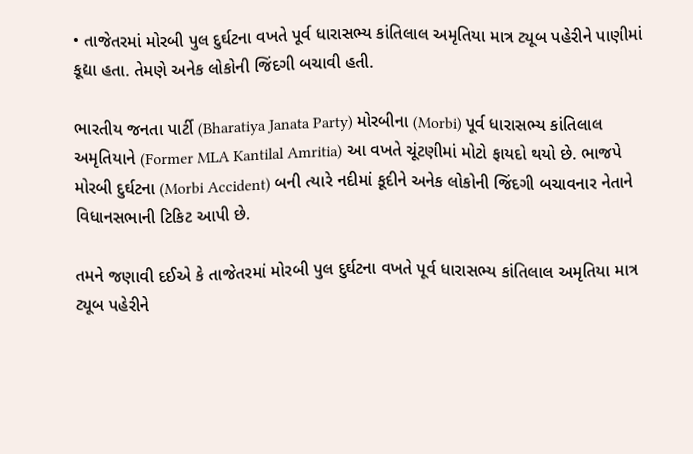• તાજેતરમાં મોરબી પુલ દુર્ઘટના વખતે પૂર્વ ધારાસભ્ય કાંતિલાલ અમૃતિયા માત્ર ટ્યૂબ પહેરીને પાણીમાં કૂદ્યા હતા. તેમણે અનેક લોકોની જિંદગી બચાવી હતી.

ભારતીય જનતા પાર્ટી (Bharatiya Janata Party) મોરબીના (Morbi) પૂર્વ ધારાસભ્ય કાંતિલાલ અમૃતિયાને (Former MLA Kantilal Amritia) આ વખતે ચૂંટણીમાં મોટો ફાયદો થયો છે. ભાજપે મોરબી દુર્ઘટના (Morbi Accident) બની ત્યારે નદીમાં કૂદીને અનેક લોકોની જિંદગી બચાવનાર નેતાને વિધાનસભાની ટિકિટ આપી છે.

તમને જણાવી દઈએ કે તાજેતરમાં મોરબી પુલ દુર્ઘટના વખતે પૂર્વ ધારાસભ્ય કાંતિલાલ અમૃતિયા માત્ર ટ્યૂબ પહેરીને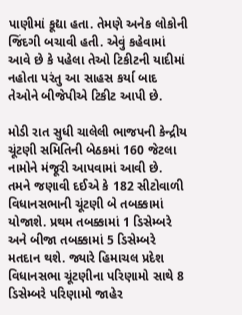પાણીમાં કૂદ્યા હતા. તેમણે અનેક લોકોની જિંદગી બચાવી હતી. એવું કહેવામાં આવે છે કે પહેલા તેઓ ટિકીટની યાદીમાં નહોતા પરંતુ આ સાહસ કર્યા બાદ તેઓને બીજેપીએ ટિકીટ આપી છે.

મોડી રાત સુધી ચાલેલી ભાજપની કેન્દ્રીય ચૂંટણી સમિતિની બેઠકમાં 160 જેટલા નામોને મંજૂરી આપવામાં આવી છે. તમને જણાવી દઈએ કે 182 સીટોવાળી વિધાનસભાની ચૂંટણી બે તબક્કામાં યોજાશે. પ્રથમ તબક્કામાં 1 ડિસેમ્બરે અને બીજા તબક્કામાં 5 ડિસેમ્બરે મતદાન થશે. જ્યારે હિમાચલ પ્રદેશ વિધાનસભા ચૂંટણીના પરિણામો સાથે 8 ડિસેમ્બરે પરિણામો જાહેર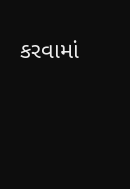કરવામાં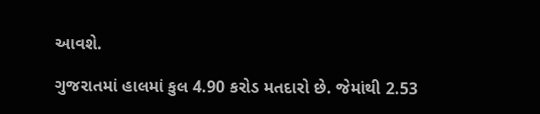આવશે.

ગુજરાતમાં હાલમાં કુલ 4.90 કરોડ મતદારો છે. જેમાંથી 2.53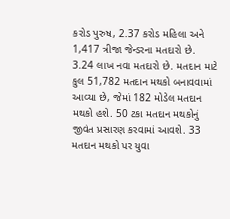કરોડ પુરુષ, 2.37 કરોડ મહિલા અને 1,417 ત્રીજા જેન્ડરના મતદારો છે. 3.24 લાખ નવા મતદારો છે. મતદાન માટે કુલ 51,782 મતદાન મથકો બનાવવામાં આવ્યા છે, જેમાં 182 મોડેલ મતદાન મથકો હશે. 50 ટકા મતદાન મથકોનું જીવંત પ્રસારણ કરવામાં આવશે. 33 મતદાન મથકો પર યુવા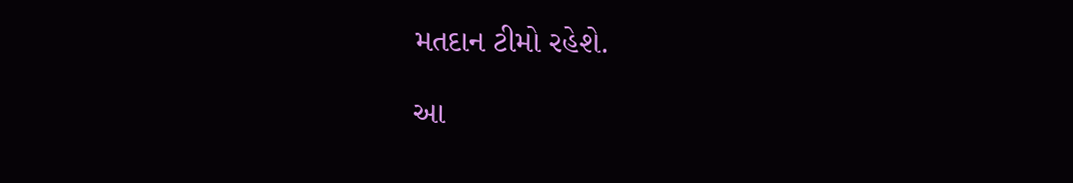મતદાન ટીમો રહેશે.

આ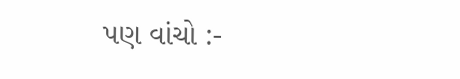પણ વાંચો :-